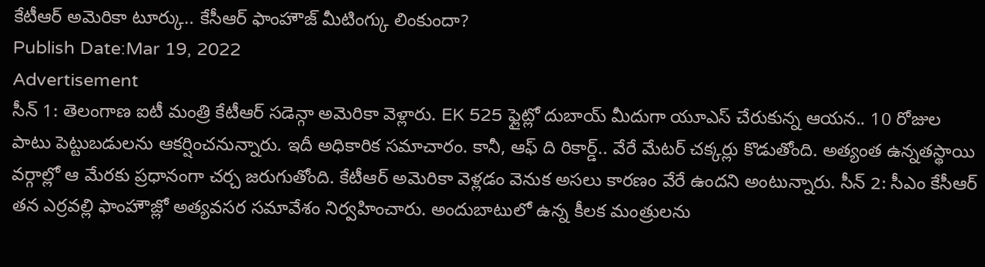కేటీఆర్ అమెరికా టూర్కు.. కేసీఆర్ ఫాంహౌజ్ మీటింగ్కు లింకుందా?
Publish Date:Mar 19, 2022
Advertisement
సీన్ 1: తెలంగాణ ఐటీ మంత్రి కేటీఆర్ సడెన్గా అమెరికా వెళ్లారు. EK 525 ఫ్లైట్లో దుబాయ్ మీదుగా యూఎస్ చేరుకున్న ఆయన.. 10 రోజుల పాటు పెట్టుబడులను ఆకర్షించనున్నారు. ఇదీ అధికారిక సమాచారం. కానీ, ఆఫ్ ది రికార్డ్.. వేరే మేటర్ చక్కర్లు కొడుతోంది. అత్యంత ఉన్నతస్థాయి వర్గాల్లో ఆ మేరకు ప్రధానంగా చర్చ జరుగుతోంది. కేటీఆర్ అమెరికా వెళ్లడం వెనుక అసలు కారణం వేరే ఉందని అంటున్నారు. సీన్ 2: సీఎం కేసీఆర్ తన ఎర్రవల్లి ఫాంహౌజ్లో అత్యవసర సమావేశం నిర్వహించారు. అందుబాటులో ఉన్న కీలక మంత్రులను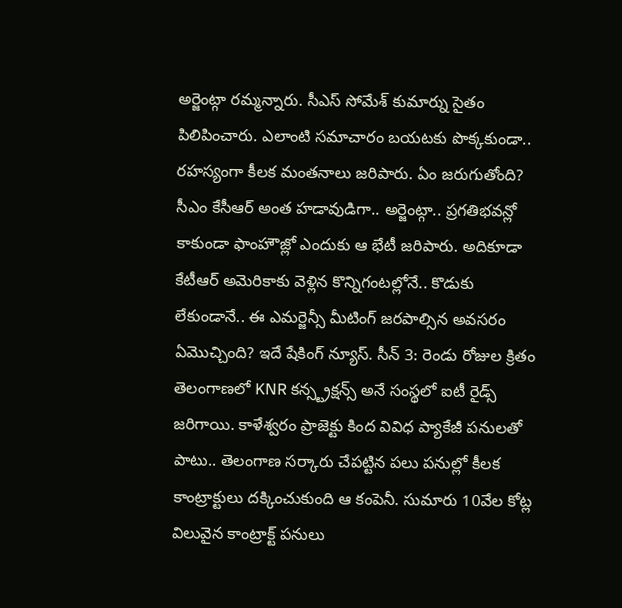అర్జెంట్గా రమ్మన్నారు. సీఎస్ సోమేశ్ కుమార్ను సైతం పిలిపించారు. ఎలాంటి సమాచారం బయటకు పొక్కకుండా.. రహస్యంగా కీలక మంతనాలు జరిపారు. ఏం జరుగుతోంది? సీఎం కేసీఆర్ అంత హడావుడిగా.. అర్జెంట్గా.. ప్రగతిభవన్లో కాకుండా ఫాంహౌజ్లో ఎందుకు ఆ భేటీ జరిపారు. అదికూడా కేటీఆర్ అమెరికాకు వెళ్లిన కొన్నిగంటల్లోనే.. కొడుకు లేకుండానే.. ఈ ఎమర్జెన్సీ మీటింగ్ జరపాల్సిన అవసరం ఏమొచ్చింది? ఇదే షేకింగ్ న్యూస్. సీన్ 3: రెండు రోజుల క్రితం తెలంగాణలో KNR కన్స్ట్రక్షన్స్ అనే సంస్థలో ఐటీ రైడ్స్ జరిగాయి. కాళేశ్వరం ప్రాజెక్టు కింద వివిధ ప్యాకేజీ పనులతో పాటు.. తెలంగాణ సర్కారు చేపట్టిన పలు పనుల్లో కీలక కాంట్రాక్టులు దక్కించుకుంది ఆ కంపెనీ. సుమారు 10వేల కోట్ల విలువైన కాంట్రాక్ట్ పనులు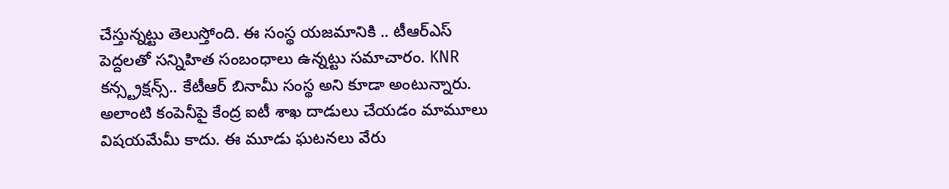చేస్తున్నట్టు తెలుస్తోంది. ఈ సంస్థ యజమానికి .. టీఆర్ఎస్ పెద్దలతో సన్నిహిత సంబంధాలు ఉన్నట్టు సమాచారం. KNR కన్స్ట్రక్షన్స్.. కేటీఆర్ బినామీ సంస్థ అని కూడా అంటున్నారు. అలాంటి కంపెనీపై కేంద్ర ఐటీ శాఖ దాడులు చేయడం మామూలు విషయమేమీ కాదు. ఈ మూడు ఘటనలు వేరు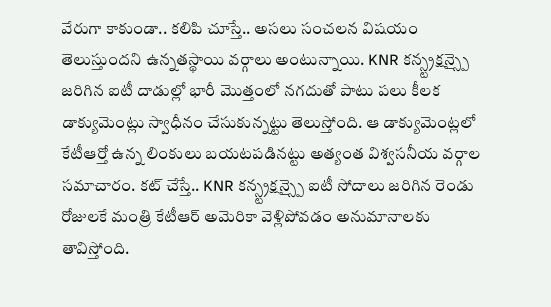వేరుగా కాకుండా.. కలిపి చూస్తే.. అసలు సంచలన విషయం తెలుస్తుందని ఉన్నతస్థాయి వర్గాలు అంటున్నాయి. KNR కన్స్ట్రక్షన్స్పై జరిగిన ఐటీ దాడుల్లో భారీ మొత్తంలో నగదుతో పాటు పలు కీలక డాక్యుమెంట్లు స్వాధీనం చేసుకున్నట్టు తెలుస్తోంది. ఆ డాక్యుమెంట్లలో కేటీఆర్తో ఉన్న లింకులు బయటపడినట్టు అత్యంత విశ్వసనీయ వర్గాల సమాచారం. కట్ చేస్తే.. KNR కన్స్ట్రక్షన్స్పై ఐటీ సోదాలు జరిగిన రెండు రోజులకే మంత్రి కేటీఆర్ అమెరికా వెళ్లిపోవడం అనుమానాలకు తావిస్తోంది.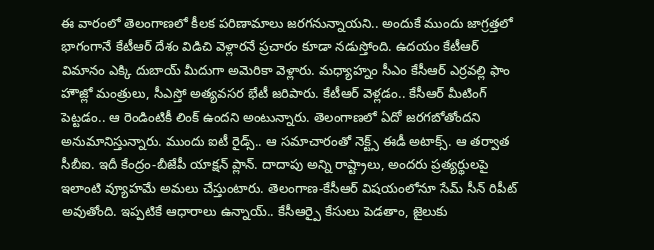ఈ వారంలో తెలంగాణలో కీలక పరిణామాలు జరగనున్నాయని.. అందుకే ముందు జాగ్రత్తలో భాగంగానే కేటీఆర్ దేశం విడిచి వెళ్లారనే ప్రచారం కూడా నడుస్తోంది. ఉదయం కేటీఆర్ విమానం ఎక్కి దుబాయ్ మీదుగా అమెరికా వెళ్లారు. మధ్యాహ్నం సీఎం కేసీఆర్ ఎర్రవల్లి ఫాం హౌజ్లో మంత్రులు, సీఎస్తో అత్యవసర భేటీ జరిపారు. కేటీఆర్ వెళ్లడం.. కేసీఆర్ మీటింగ్ పెట్టడం.. ఆ రెండింటికీ లింక్ ఉందని అంటున్నారు. తెలంగాణలో ఏదో జరగబోతోందని అనుమానిస్తున్నారు. ముందు ఐటీ రైడ్స్.. ఆ సమాచారంతో నెక్ట్స్ ఈడీ అటాక్స్. ఆ తర్వాత సీబీఐ. ఇదీ కేంద్రం-బీజేపీ యాక్షన్ ప్లాన్. దాదాపు అన్ని రాష్ట్రాలు, అందరు ప్రత్యర్థులపై ఇలాంటి వ్యూహమే అమలు చేస్తుంటారు. తెలంగాణ-కేసీఆర్ విషయంలోనూ సేమ్ సీన్ రిపీట్ అవుతోంది. ఇప్పటికే ఆధారాలు ఉన్నాయ్.. కేసీఆర్పై కేసులు పెడతాం, జైలుకు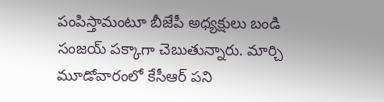పంపిస్తామంటూ బీజేపీ అధ్యక్షులు బండి సంజయ్ పక్కాగా చెబుతున్నారు. మార్చి మూడోవారంలో కేసీఆర్ పని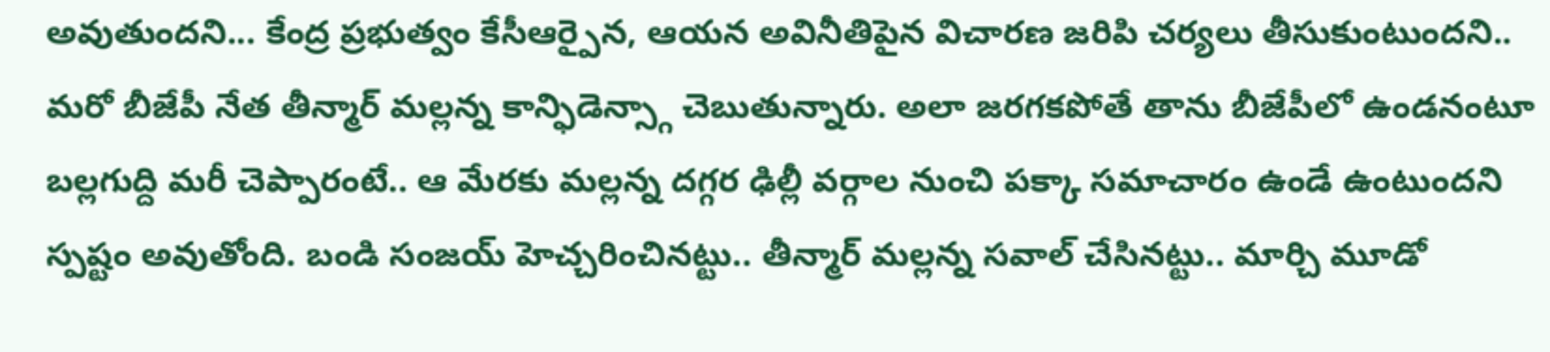అవుతుందని... కేంద్ర ప్రభుత్వం కేసీఆర్పైన, ఆయన అవినీతిపైన విచారణ జరిపి చర్యలు తీసుకుంటుందని.. మరో బీజేపీ నేత తీన్మార్ మల్లన్న కాన్ఫిడెన్స్గా చెబుతున్నారు. అలా జరగకపోతే తాను బీజేపీలో ఉండనంటూ బల్లగుద్ది మరీ చెప్పారంటే.. ఆ మేరకు మల్లన్న దగ్గర ఢిల్లీ వర్గాల నుంచి పక్కా సమాచారం ఉండే ఉంటుందని స్పష్టం అవుతోంది. బండి సంజయ్ హెచ్చరించినట్టు.. తీన్మార్ మల్లన్న సవాల్ చేసినట్టు.. మార్చి మూడో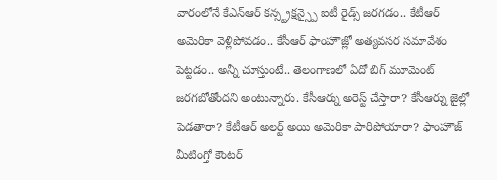వారంలోనే కేఎన్ఆర్ కన్స్ట్రక్షన్స్పై ఐటీ రైడ్స్ జరగడం.. కేటీఆర్ అమెరికా వెళ్లిపోవడం.. కేసీఆర్ ఫాంహౌజ్లో అత్యవసర సమావేశం పెట్టడం.. అన్నీ చూస్తుంటే.. తెలంగాణలో ఏదో బిగ్ మూమెంట్ జరగబోతోందని అంటున్నారు. కేసీఆర్ను అరెస్ట్ చేస్తారా? కేసీఆర్ను జైల్లో పెడతారా? కేటీఆర్ అలర్ట్ అయి అమెరికా పారిపోయారా? ఫాంహౌజ్ మీటింగ్తో కౌంటర్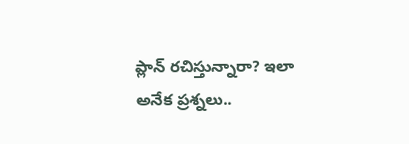ప్లాన్ రచిస్తున్నారా? ఇలా అనేక ప్రశ్నలు..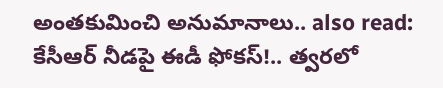అంతకుమించి అనుమానాలు.. also read: కేసీఆర్ నీడపై ఈడీ ఫోకస్!.. త్వరలో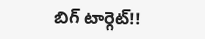బిగ్ టార్గెట్!!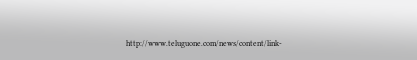http://www.teluguone.com/news/content/link-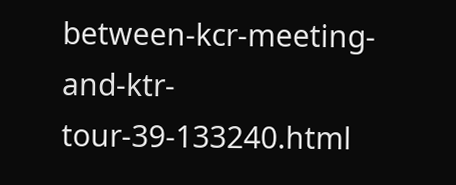between-kcr-meeting-and-ktr-tour-39-133240.html